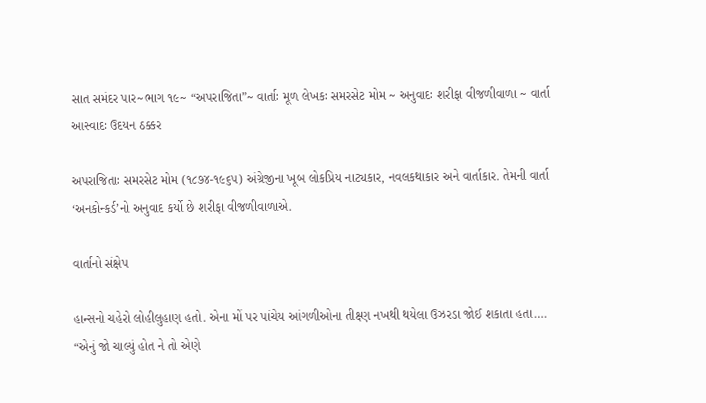સાત સમંદર પાર~ભાગ ૧૯~ “અપરાજિતા”~ વાર્તાઃ મૂળ લેખકઃ સમરસેટ મોમ ~ અનુવાદઃ શરીફા વીજળીવાળા ~ વાર્તા આસ્વાદઃ ઉદયન ઠક્કર

અપરાજિતાઃ સમરસેટ મોમ (૧૮૭૪-૧૯૬૫) અંગ્રેજીના ખૂબ લોકપ્રિય નાટ્યકાર, નવલકથાકાર અને વાર્તાકાર. તેમની વાર્તા ‘અનકોન્કર્ડ’નો અનુવાદ કર્યો છે શરીફા વીજળીવાળાએ.

વાર્તાનો સંક્ષેપ

હાન્સનો ચહેરો લોહીલુહાણ હતો. એના મોં પર પાંચેય આંગળીઓના તીક્ષ્ણ નખથી થયેલા ઉઝરડા જોઈ શકાતા હતા…. “એનું જો ચાલ્યું હોત ને તો એણે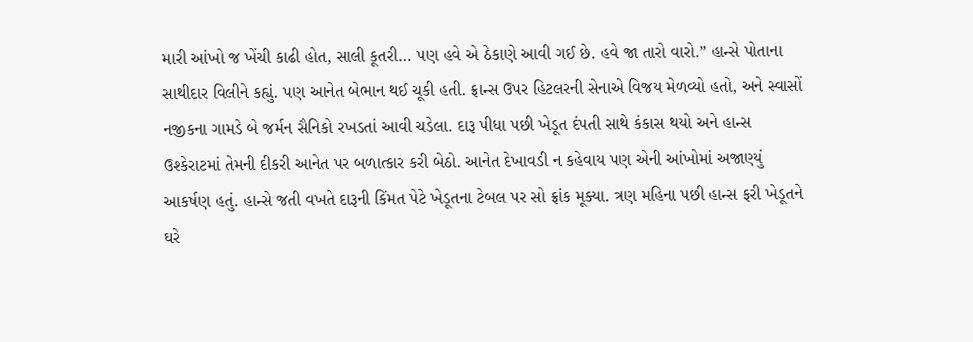મારી આંખો જ ખેંચી કાઢી હોત, સાલી કૂતરી… પણ હવે એ ઠેકાણે આવી ગઈ છે. હવે જા તારો વારો.” હાન્સે પોતાના સાથીદાર વિલીને કહ્યું. પણ આનેત બેભાન થઈ ચૂકી હતી. ફ્રાન્સ ઉપર હિટલરની સેનાએ વિજય મેળવ્યો હતો, અને સ્વાસોં નજીકના ગામડે બે જર્મન સૈનિકો રખડતાં આવી ચડેલા. દારૂ પીધા પછી ખેડૂત દંપતી સાથે કંકાસ થયો અને હાન્સ ઉશ્કેરાટમાં તેમની દીકરી આનેત પર બળાત્કાર કરી બેઠો. આનેત દેખાવડી ન કહેવાય પણ એની આંખોમાં અજાણ્યું આકર્ષણ હતું. હાન્સે જતી વખતે દારૂની કિંમત પેટે ખેડૂતના ટેબલ પર સો ફ્રાંક મૂક્યા. ત્રણ મહિના પછી હાન્સ ફરી ખેડૂતને ઘરે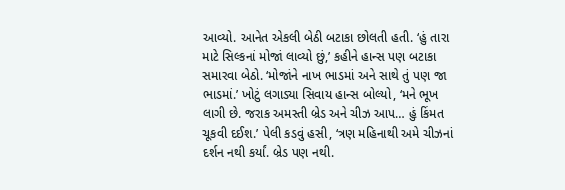આવ્યો. આનેત એકલી બેઠી બટાકા છોલતી હતી. ‘હું તારા માટે સિલ્કનાં મોજાં લાવ્યો છું,’ કહીને હાન્સ પણ બટાકા સમારવા બેઠો. ‘મોજાંને નાખ ભાડમાં અને સાથે તું પણ જા ભાડમાં.’ ખોટું લગાડ્યા સિવાય હાન્સ બોલ્યો, ‘મને ભૂખ લાગી છે. જરાક અમસ્તી બ્રેડ અને ચીઝ આપ… હું કિંમત ચૂકવી દઈશ.’ પેલી કડવું હસી, ‘ત્રણ મહિનાથી અમે ચીઝનાં દર્શન નથી કર્યાં. બ્રેડ પણ નથી.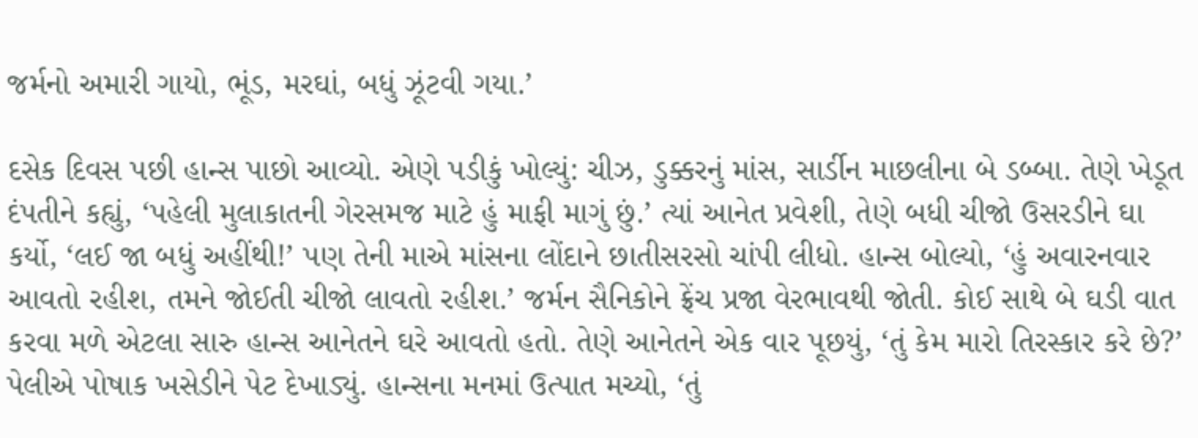જર્મનો અમારી ગાયો, ભૂંડ, મરઘાં, બધું ઝૂંટવી ગયા.’

દસેક દિવસ પછી હાન્સ પાછો આવ્યો. એણે પડીકું ખોલ્યું: ચીઝ, ડુક્કરનું માંસ, સાર્ડીન માછલીના બે ડબ્બા. તેણે ખેડૂત દંપતીને કહ્યું, ‘પહેલી મુલાકાતની ગેરસમજ માટે હું માફી માગું છું.’ ત્યાં આનેત પ્રવેશી, તેણે બધી ચીજો ઉસરડીને ઘા કર્યો, ‘લઈ જા બધું અહીંથી!’ પણ તેની માએ માંસના લોંદાને છાતીસરસો ચાંપી લીધો. હાન્સ બોલ્યો, ‘હું અવારનવાર આવતો રહીશ, તમને જોઈતી ચીજો લાવતો રહીશ.’ જર્મન સૈનિકોને ફ્રેંચ પ્રજા વેરભાવથી જોતી. કોઈ સાથે બે ઘડી વાત કરવા મળે એટલા સારુ હાન્સ આનેતને ઘરે આવતો હતો. તેણે આનેતને એક વાર પૂછયું, ‘તું કેમ મારો તિરસ્કાર કરે છે?’ પેલીએ પોષાક ખસેડીને પેટ દેખાડ્યું. હાન્સના મનમાં ઉત્પાત મચ્યો, ‘તું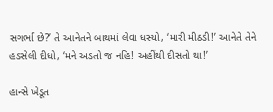સગર્ભા છે?’ તે આનેતને બાથમાં લેવા ધસ્યો, ‘મારી મીઠડી!’ આનેતે તેને હડસેલી દીધો, ‘મને અડતો જ નહિ! અહીંથી દીસતો થા!’

હાન્સે ખેડૂત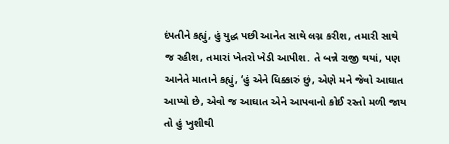દંપતીને કહ્યું, હું યુદ્ધ પછી આનેત સાથે લગ્ન કરીશ, તમારી સાથે જ રહીશ, તમારાં ખેતરો ખેડી આપીશ. તે બન્ને રાજી થયાં, પણ આનેતે માતાને કહ્યું, ‘હું એને ધિક્કારું છું, એણે મને જેવો આઘાત આપ્યો છે, એવો જ આઘાત એને આપવાનો કોઈ રસ્તો મળી જાય તો હું ખુશીથી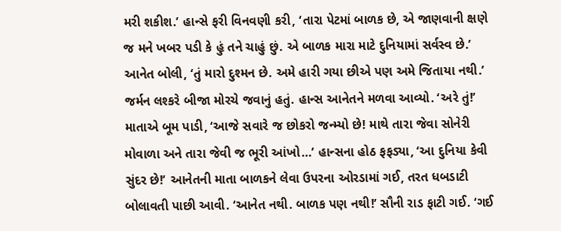મરી શકીશ.’ હાન્સે ફરી વિનવણી કરી, ‘તારા પેટમાં બાળક છે, એ જાણવાની ક્ષણે જ મને ખબર પડી કે હું તને ચાહું છું. એ બાળક મારા માટે દુનિયામાં સર્વસ્વ છે.’ આનેત બોલી, ‘તું મારો દુશ્મન છે. અમે હારી ગયા છીએ પણ અમે જિતાયા નથી.’ જર્મન લશ્કરે બીજા મોરચે જવાનું હતું. હાન્સ આનેતને મળવા આવ્યો. ‘અરે તું!’ માતાએ બૂમ પાડી, ‘આજે સવારે જ છોકરો જન્મ્યો છે! માથે તારા જેવા સોનેરી મોવાળા અને તારા જેવી જ ભૂરી આંખો…’ હાન્સના હોઠ ફફડ્યા, ‘આ દુનિયા કેવી સુંદર છે!’ આનેતની માતા બાળકને લેવા ઉપરના ઓરડામાં ગઈ, તરત ધબડાટી બોલાવતી પાછી આવી. ‘આનેત નથી. બાળક પણ નથી!’ સૌની રાડ ફાટી ગઈ. ‘ગઈ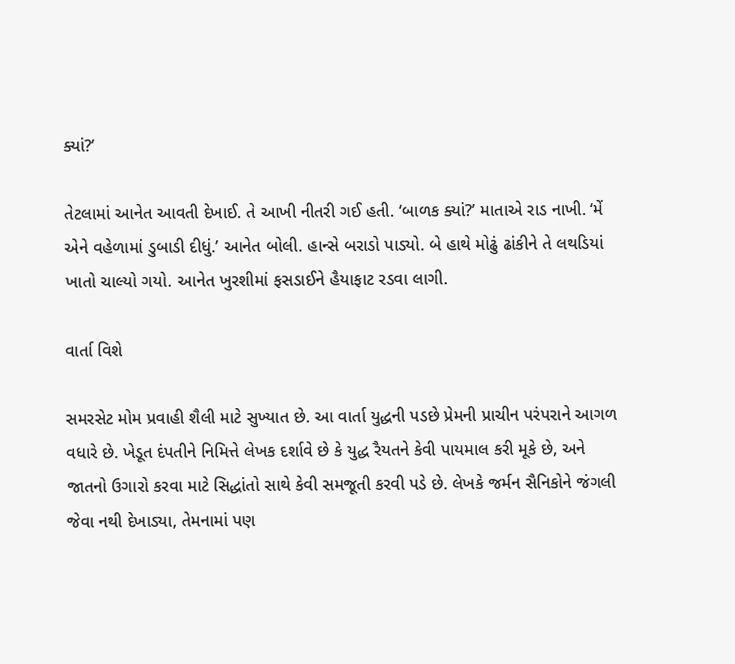ક્યાં?’

તેટલામાં આનેત આવતી દેખાઈ. તે આખી નીતરી ગઈ હતી. ‘બાળક ક્યાં?’ માતાએ રાડ નાખી. ‘મેં એને વહેળામાં ડુબાડી દીધું.’ આનેત બોલી. હાન્સે બરાડો પાડ્યો. બે હાથે મોઢું ઢાંકીને તે લથડિયાં ખાતો ચાલ્યો ગયો. આનેત ખુરશીમાં ફસડાઈને હૈયાફાટ રડવા લાગી.

વાર્તા વિશે

સમરસેટ મોમ પ્રવાહી શૈલી માટે સુખ્યાત છે. આ વાર્તા યુદ્ધની પડછે પ્રેમની પ્રાચીન પરંપરાને આગળ વધારે છે. ખેડૂત દંપતીને નિમિત્તે લેખક દર્શાવે છે કે યુદ્ધ રૈયતને કેવી પાયમાલ કરી મૂકે છે, અને જાતનો ઉગારો કરવા માટે સિદ્ધાંતો સાથે કેવી સમજૂતી કરવી પડે છે. લેખકે જર્મન સૈનિકોને જંગલી જેવા નથી દેખાડ્યા, તેમનામાં પણ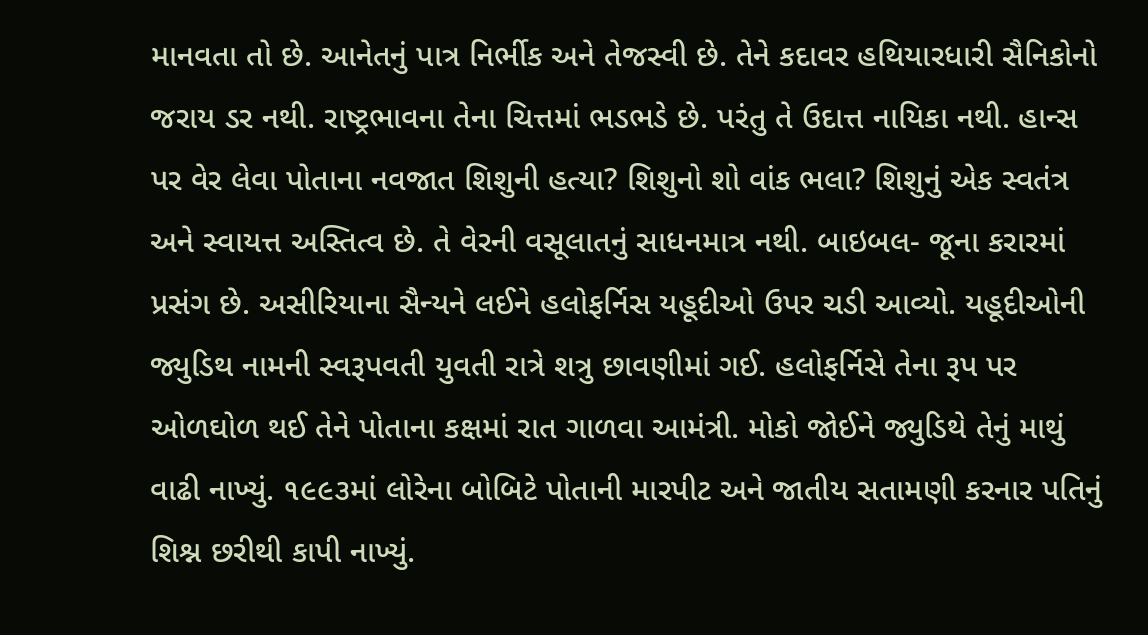માનવતા તો છે. આનેતનું પાત્ર નિર્ભીક અને તેજસ્વી છે. તેને કદાવર હથિયારધારી સૈનિકોનો જરાય ડર નથી. રાષ્ટ્રભાવના તેના ચિત્તમાં ભડભડે છે. પરંતુ તે ઉદાત્ત નાયિકા નથી. હાન્સ પર વેર લેવા પોતાના નવજાત શિશુની હત્યા? શિશુનો શો વાંક ભલા? શિશુનું એક સ્વતંત્ર અને સ્વાયત્ત અસ્તિત્વ છે. તે વેરની વસૂલાતનું સાધનમાત્ર નથી. બાઇબલ- જૂના કરારમાં પ્રસંગ છે. અસીરિયાના સૈન્યને લઈને હલોફર્નિસ યહૂદીઓ ઉપર ચડી આવ્યો. યહૂદીઓની જ્યુડિથ નામની સ્વરૂપવતી યુવતી રાત્રે શત્રુ છાવણીમાં ગઈ. હલોફર્નિસે તેના રૂપ પર ઓળઘોળ થઈ તેને પોતાના કક્ષમાં રાત ગાળવા આમંત્રી. મોકો જોઈને જ્યુડિથે તેનું માથું વાઢી નાખ્યું. ૧૯૯૩માં લોરેના બોબિટે પોતાની મારપીટ અને જાતીય સતામણી કરનાર પતિનું શિશ્ન છરીથી કાપી નાખ્યું.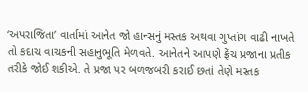‘અપરાજિતા’ વાર્તામાં આનેત જો હાન્સનું મસ્તક અથવા ગુપ્તાંગ વાઢી નાખતે તો કદાચ વાચકની સહાનુભૂતિ મેળવતે. આનેતને આપણે ફ્રેંચ પ્રજાના પ્રતીક તરીકે જોઈ શકીએ. તે પ્રજા પર બળજબરી કરાઈ છતાં તેણે મસ્તક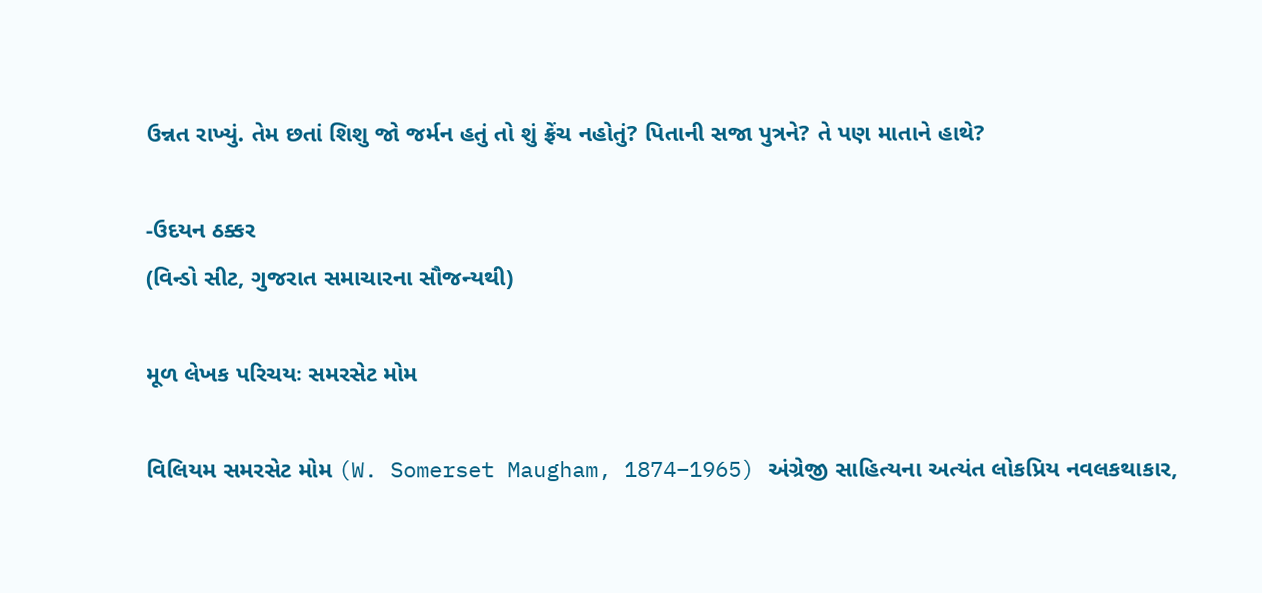ઉન્નત રાખ્યું. તેમ છતાં શિશુ જો જર્મન હતું તો શું ફ્રેંચ નહોતું? પિતાની સજા પુત્રને? તે પણ માતાને હાથે?

-ઉદયન ઠક્કર
(વિન્ડો સીટ, ગુજરાત સમાચારના સૌજન્યથી)

મૂળ લેખક પરિચયઃ સમરસેટ મોમ

વિલિયમ સમરસેટ મોમ (W. Somerset Maugham, 1874–1965) અંગ્રેજી સાહિત્યના અત્યંત લોકપ્રિય નવલકથાકાર,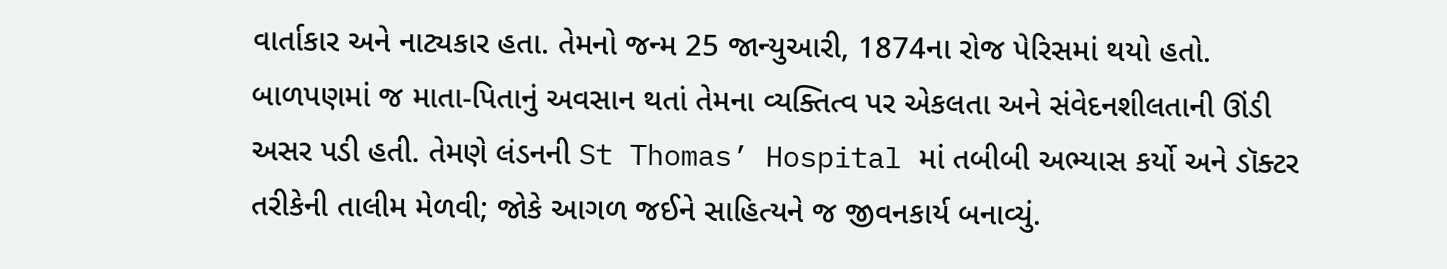વાર્તાકાર અને નાટ્યકાર હતા. તેમનો જન્મ 25 જાન્યુઆરી, 1874ના રોજ પેરિસમાં થયો હતો. બાળપણમાં જ માતા-પિતાનું અવસાન થતાં તેમના વ્યક્તિત્વ પર એકલતા અને સંવેદનશીલતાની ઊંડી અસર પડી હતી. તેમણે લંડનની St Thomas’ Hospital માં તબીબી અભ્યાસ કર્યો અને ડૉક્ટર તરીકેની તાલીમ મેળવી; જોકે આગળ જઈને સાહિત્યને જ જીવનકાર્ય બનાવ્યું.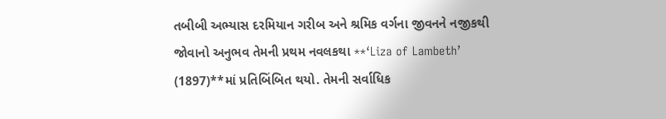તબીબી અભ્યાસ દરમિયાન ગરીબ અને શ્રમિક વર્ગના જીવનને નજીકથી જોવાનો અનુભવ તેમની પ્રથમ નવલકથા **‘Liza of Lambeth’ (1897)**માં પ્રતિબિંબિત થયો. તેમની સર્વાધિક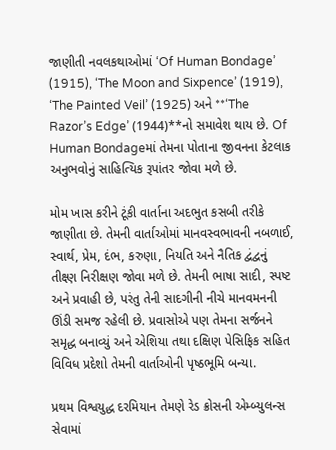જાણીતી નવલકથાઓમાં ‘Of Human Bondage’ (1915), ‘The Moon and Sixpence’ (1919), ‘The Painted Veil’ (1925) અને **‘The Razor’s Edge’ (1944)**નો સમાવેશ થાય છે. Of Human Bondageમાં તેમના પોતાના જીવનના કેટલાક અનુભવોનું સાહિત્યિક રૂપાંતર જોવા મળે છે.

મોમ ખાસ કરીને ટૂંકી વાર્તાના અદભુત કસબી તરીકે જાણીતા છે. તેમની વાર્તાઓમાં માનવસ્વભાવની નબળાઈ, સ્વાર્થ, પ્રેમ, દંભ, કરુણા, નિયતિ અને નૈતિક દ્વંદ્વનું તીક્ષ્ણ નિરીક્ષણ જોવા મળે છે. તેમની ભાષા સાદી, સ્પષ્ટ અને પ્રવાહી છે, પરંતુ તેની સાદગીની નીચે માનવમનની ઊંડી સમજ રહેલી છે. પ્રવાસોએ પણ તેમના સર્જનને સમૃદ્ધ બનાવ્યું અને એશિયા તથા દક્ષિણ પેસિફિક સહિત વિવિધ પ્રદેશો તેમની વાર્તાઓની પૃષ્ઠભૂમિ બન્યા.

પ્રથમ વિશ્વયુદ્ધ દરમિયાન તેમણે રેડ ક્રોસની એમ્બ્યુલન્સ સેવામાં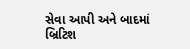સેવા આપી અને બાદમાં બ્રિટિશ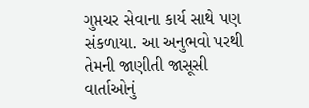ગુપ્તચર સેવાના કાર્ય સાથે પણ સંકળાયા. આ અનુભવો પરથી તેમની જાણીતી જાસૂસી વાર્તાઓનું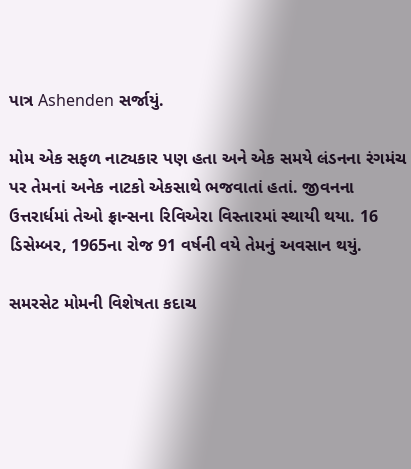પાત્ર Ashenden સર્જાયું.

મોમ એક સફળ નાટ્યકાર પણ હતા અને એક સમયે લંડનના રંગમંચ પર તેમનાં અનેક નાટકો એકસાથે ભજવાતાં હતાં. જીવનના ઉત્તરાર્ધમાં તેઓ ફ્રાન્સના રિવિએરા વિસ્તારમાં સ્થાયી થયા. 16 ડિસેમ્બર, 1965ના રોજ 91 વર્ષની વયે તેમનું અવસાન થયું.

સમરસેટ મોમની વિશેષતા કદાચ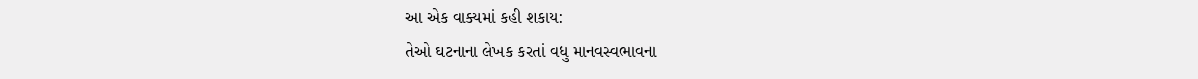આ એક વાક્યમાં કહી શકાય:
તેઓ ઘટનાના લેખક કરતાં વધુ માનવસ્વભાવના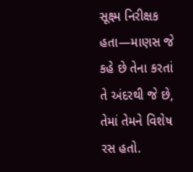સૂક્ષ્મ નિરીક્ષક હતા—માણસ જે કહે છે તેના કરતાં તે અંદરથી જે છે, તેમાં તેમને વિશેષ રસ હતો.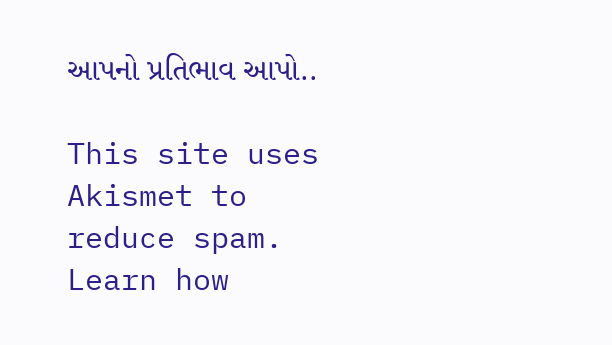આપનો પ્રતિભાવ આપો..

This site uses Akismet to reduce spam. Learn how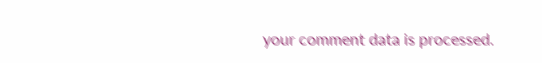your comment data is processed.